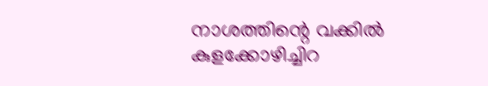നാശത്തിന്റെ വക്കിൽ കുളക്കോഴിച്ചിറ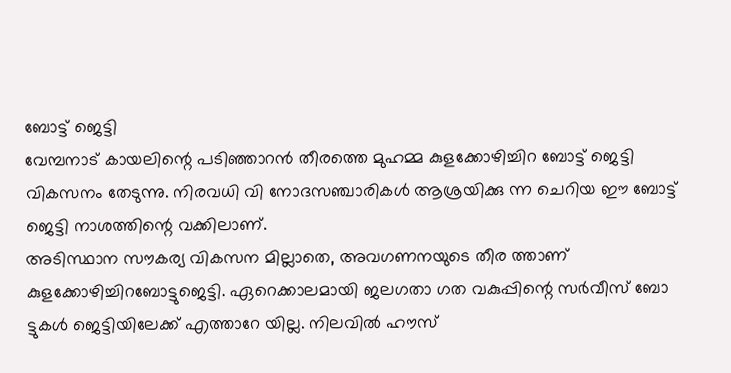ബോട്ട് ജെട്ടി
വേമ്പനാട് കായലിന്റെ പടിഞ്ഞാറൻ തീരത്തെ മുഹമ്മ കുളക്കോഴിച്ചിറ ബോട്ട് ജെട്ടി വികസനം തേടുന്നു. നിരവധി വി നോദസഞ്ചാരികൾ ആശ്രയിക്കു ന്ന ചെറിയ ഈ ബോട്ട് ജെട്ടി നാശത്തിന്റെ വക്കിലാണ്.
അടിസ്ഥാന സൗകര്യ വികസന മില്ലാതെ, അവഗണനയുടെ തീര ത്താണ് കുളക്കോഴിച്ചിറബോട്ടുജെട്ടി. ഏറെക്കാലമായി ജലഗതാ ഗത വകുപ്പിന്റെ സർവീസ് ബോ ട്ടുകൾ ജെട്ടിയിലേക്ക് എത്താറേ യില്ല. നിലവിൽ ഹൗസ്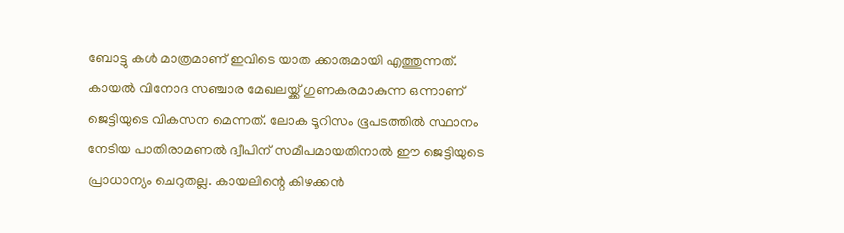ബോട്ടു കൾ മാത്രമാണ് ഇവിടെ യാത ക്കാരുമായി എത്തുന്നത്.
കായൽ വിനോദ സഞ്ചാര മേഖലയ്ക്ക് ഗുണകരമാകുന്ന ഒന്നാണ് ജെട്ടിയുടെ വികസന മെന്നത്. ലോക ടൂറിസം ഭൂപടത്തിൽ സ്ഥാനം നേടിയ പാതിരാമണൽ ദ്വീപിന് സമീപമായതിനാൽ ഈ ജെട്ടിയുടെ പ്രാധാന്യം ചെറുതല്ല. കായലിന്റെ കിഴക്കൻ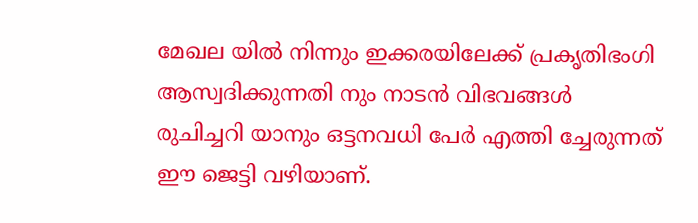മേഖല യിൽ നിന്നും ഇക്കരയിലേക്ക് പ്രകൃതിഭംഗി ആസ്വദിക്കുന്നതി നും നാടൻ വിഭവങ്ങൾ രുചിച്ചറി യാനും ഒട്ടനവധി പേർ എത്തി ച്ചേരുന്നത് ഈ ജെട്ടി വഴിയാണ്.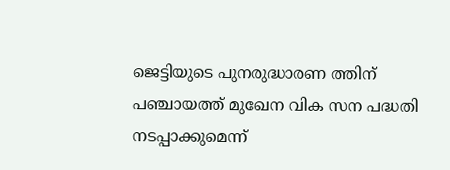ജെട്ടിയുടെ പുനരുദ്ധാരണ ത്തിന് പഞ്ചായത്ത് മുഖേന വിക സന പദ്ധതി നടപ്പാക്കുമെന്ന്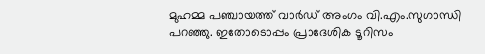മുഹമ്മ പഞ്ചായത്ത് വാർഡ് അംഗം വി.എം.സുഗാന്ധി പറഞ്ഞു. ഇതോടൊപ്പം പ്രാദേശിക ടൂറിസം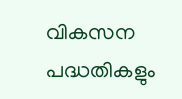വികസന പദ്ധതികളും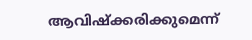ആവിഷ്ക്കരിക്കുമെന്ന്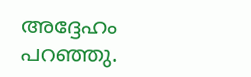അദ്ദേഹം പറഞ്ഞു.